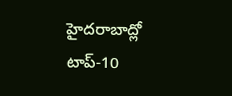హైదరాబాద్లో టాప్-10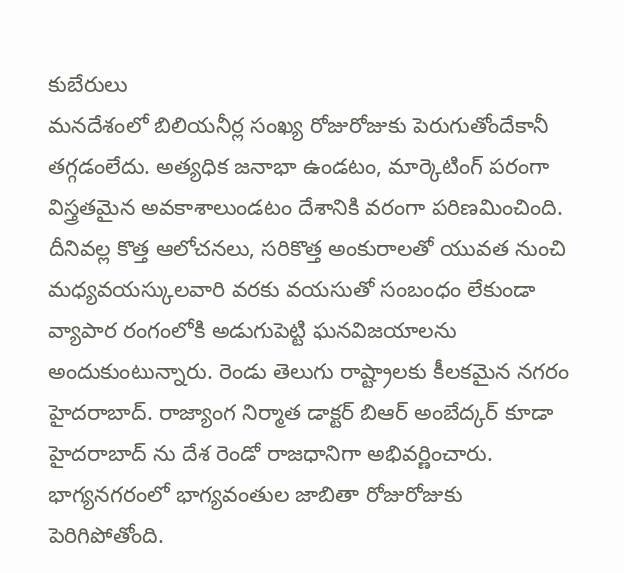కుబేరులు
మనదేశంలో బిలియనీర్ల సంఖ్య రోజురోజుకు పెరుగుతోందేకానీ తగ్గడంలేదు. అత్యధిక జనాభా ఉండటం, మార్కెటింగ్ పరంగా విస్త్రతమైన అవకాశాలుండటం దేశానికి వరంగా పరిణమించింది. దీనివల్ల కొత్త ఆలోచనలు, సరికొత్త అంకురాలతో యువత నుంచి మధ్యవయస్కులవారి వరకు వయసుతో సంబంధం లేకుండా వ్యాపార రంగంలోకి అడుగుపెట్టి ఘనవిజయాలను అందుకుంటున్నారు. రెండు తెలుగు రాష్ట్రాలకు కీలకమైన నగరం హైదరాబాద్. రాజ్యాంగ నిర్మాత డాక్టర్ బిఆర్ అంబేద్కర్ కూడా హైదరాబాద్ ను దేశ రెండో రాజధానిగా అభివర్ణించారు. భాగ్యనగరంలో భాగ్యవంతుల జాబితా రోజురోజుకు పెరిగిపోతోంది.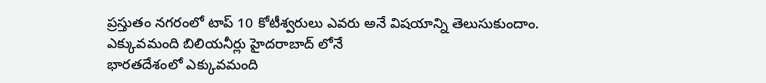ప్రస్తుతం నగరంలో టాప్ 10 కోటీశ్వరులు ఎవరు అనే విషయాన్ని తెలుసుకుందాం.
ఎక్కువమంది బిలియనీర్లు హైదరాబాద్ లోనే
భారతదేశంలో ఎక్కువమంది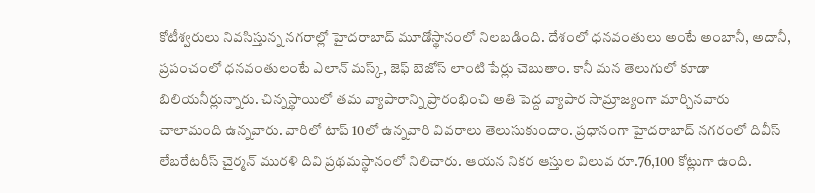కోటీశ్వరులు నివసిస్తున్న నగరాల్లో హైదరాబాద్ మూడోస్థానంలో నిలబడింది. దేశంలో ధనవంతులు అంటే అంబానీ, అదానీ, ప్రపంచంలో ధనవంతులంటే ఎలాన్ మస్క్, జెఫ్ బెజోస్ లాంటి పేర్లు చెబుతాం. కానీ మన తెలుగులో కూడా బిలియనీర్లున్నారు. చిన్నస్థాయిలో తమ వ్యాపారాన్ని ప్రారంభించి అతి పెద్ద వ్యాపార సామ్రాజ్యంగా మార్చినవారు చాలామంది ఉన్నవారు. వారిలో టాప్ 10లో ఉన్నవారి వివరాలు తెలుసుకుందాం. ప్రధానంగా హైదరాబాద్ నగరంలో దివీస్ లేబరేటరీస్ చైర్మన్ మురళి దివి ప్రథమస్థానంలో నిలిచారు. ఆయన నికర ఆస్తుల విలువ రూ.76,100 కోట్లుగా ఉంది.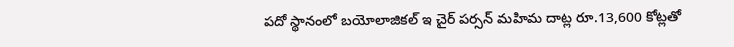పదో స్థానంలో బయోలాజికల్ ఇ చైర్ పర్సన్ మహిమ దాట్ల రూ.13,600 కోట్లతో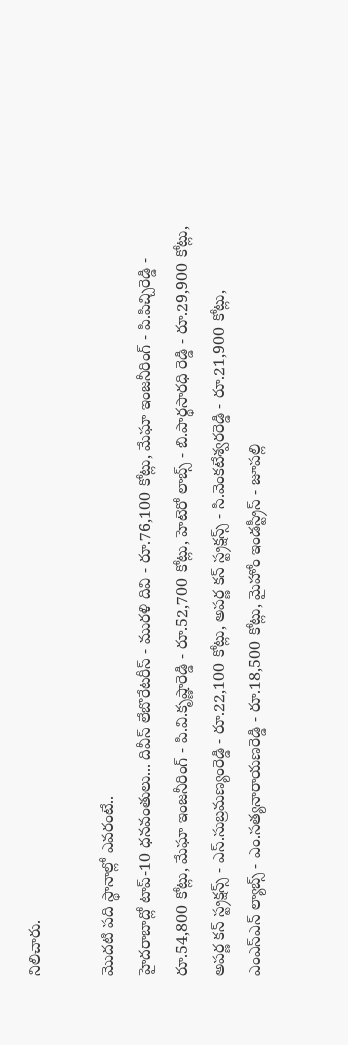నిలిచారు.

మొదటి పది స్థానాల్లో ఎవరంటే..
హైదరాబాద్లో టాప్-10 ధనవంతులు... దివీస్ లేబొరేటరీస్ - మురళి దివి - రూ.76,100 కోట్లు, మేఘా ఇంజనీరింగ్ - పి.పిచ్చిరెడ్డి - రూ.54,800 కోట్లు, మేఘా ఇంజనీరింగ్ - పి.వి.కృష్ణారెడ్డి - రూ.52,700 కోట్లు, హెటెరో లాబ్స్ - బి.పార్థసారధి రెడ్డి - రూ.29,900 కోట్లు, అపర్ణ కన్ స్ట్రక్షన్స్ - ఎస్.సుబ్రమణ్యంరెడ్డి - రూ.22,100 కోట్లు, అపర్ణ కన్ స్ట్రక్షన్స్ - సి.వెంకటేశ్వరరెడ్డి - రూ.21,900 కోట్లు, ఎంఎస్ఎన్ ల్యాబ్స్ - ఎం.సత్యనారాయణరెడ్డి - రూ.18,500 కోట్లు, మైహోం ఇండస్ట్రీస్ - జూపల్లి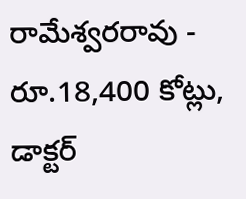రామేశ్వరరావు - రూ.18,400 కోట్లు, డాక్టర్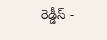రెడ్డీస్ -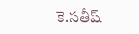కె.సతీష్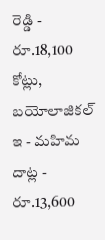రెడ్డి - రూ.18,100 కోట్లు, బయోలాజికల్ ఇ - మహిమ దాట్ల - రూ.13,600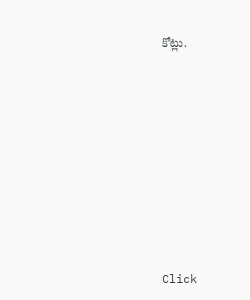కోట్లు.












Click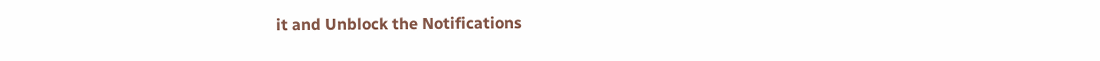it and Unblock the Notifications